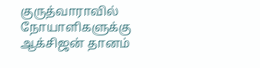குருத்வாராவில் நோயாளிகளுக்கு ஆக்சிஜன் தானம்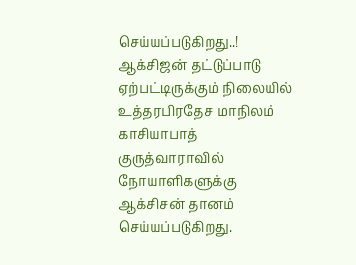செய்யப்படுகிறது..!
ஆக்சிஜன் தட்டுப்பாடு ஏற்பட்டிருக்கும் நிலையில் உத்தரபிரதேச மாநிலம் காசியாபாத் குருத்வாராவில் நோயாளிகளுக்கு ஆக்சிசன் தானம் செய்யப்படுகிறது.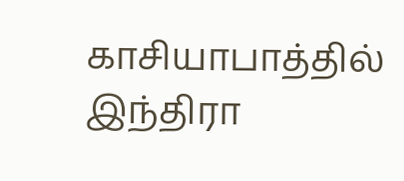காசியாபாத்தில் இந்திரா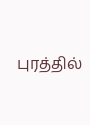புரத்தில்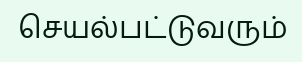செயல்பட்டுவரும்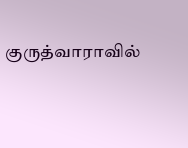குருத்வாராவில்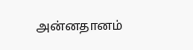அன்னதானம்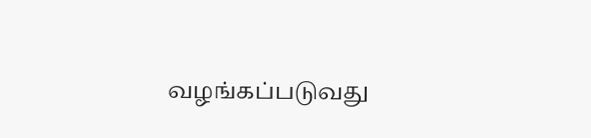வழங்கப்படுவது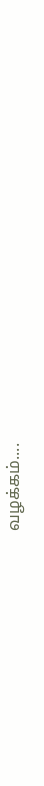வழக்கம்....